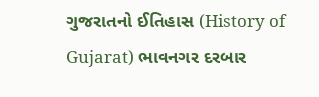ગુજરાતનો ઈતિહાસ (History of Gujarat) ભાવનગર દરબાર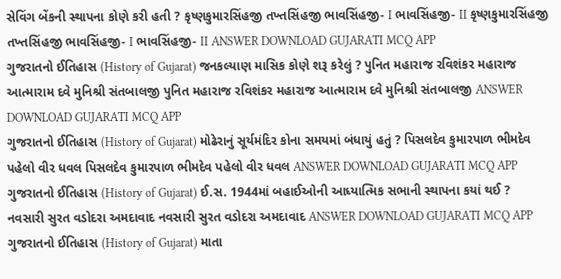સેવિંગ બેંકની સ્થાપના કોણે કરી હતી ? કૃષ્ણકુમારસિંહજી તખ્તસિંહજી ભાવસિંહજી- I ભાવસિંહજી- II કૃષ્ણકુમારસિંહજી તખ્તસિંહજી ભાવસિંહજી- I ભાવસિંહજી- II ANSWER DOWNLOAD GUJARATI MCQ APP
ગુજરાતનો ઈતિહાસ (History of Gujarat) જનકલ્યાણ માસિક કોણે શરૂ કરેલું ? પુનિત મહારાજ રવિશંકર મહારાજ આત્મારામ દવે મુનિશ્રી સંતબાલજી પુનિત મહારાજ રવિશંકર મહારાજ આત્મારામ દવે મુનિશ્રી સંતબાલજી ANSWER DOWNLOAD GUJARATI MCQ APP
ગુજરાતનો ઈતિહાસ (History of Gujarat) મોઢેરાનું સૂર્યમંદિર કોના સમયમાં બંધાયું હતું ? પિસલદેવ કુમારપાળ ભીમદેવ પહેલો વીર ધવલ પિસલદેવ કુમારપાળ ભીમદેવ પહેલો વીર ધવલ ANSWER DOWNLOAD GUJARATI MCQ APP
ગુજરાતનો ઈતિહાસ (History of Gujarat) ઈ.સ. 1944માં બહાઈઓની આધ્યાત્મિક સભાની સ્થાપના કયાં થઈ ? નવસારી સુરત વડોદરા અમદાવાદ નવસારી સુરત વડોદરા અમદાવાદ ANSWER DOWNLOAD GUJARATI MCQ APP
ગુજરાતનો ઈતિહાસ (History of Gujarat) માતા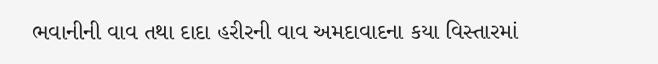ભવાનીની વાવ તથા દાદા હરીરની વાવ અમદાવાદના કયા વિસ્તારમાં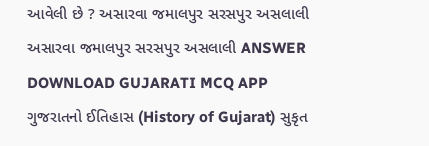આવેલી છે ? અસારવા જમાલપુર સરસપુર અસલાલી અસારવા જમાલપુર સરસપુર અસલાલી ANSWER DOWNLOAD GUJARATI MCQ APP
ગુજરાતનો ઈતિહાસ (History of Gujarat) સુકૃત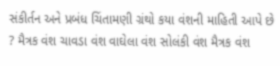સંકીર્તન અને પ્રબંધ ચિંતામણી ગ્રંથો કયા વંશની માહિતી આપે છે ? મૈત્રક વંશ ચાવડા વંશ વાઘેલા વંશ સોલંકી વંશ મૈત્રક વંશ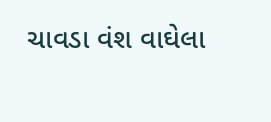ચાવડા વંશ વાઘેલા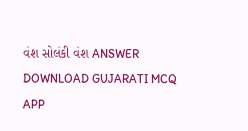વંશ સોલંકી વંશ ANSWER DOWNLOAD GUJARATI MCQ APP